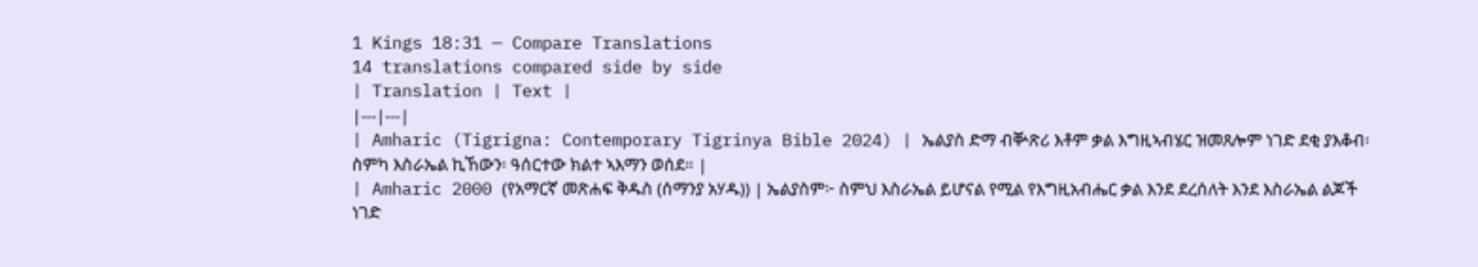1 Kings 18:31 — Compare Translations
14 translations compared side by side
| Translation | Text |
|---|---|
| Amharic (Tigrigna: Contemporary Tigrinya Bible 2024) | ኤልያስ ድማ ብቝጽሪ እቶም ቃል እግዚኣብሄር ዝመጸሎም ነገድ ደቂ ያእቆብ፡ ስምካ እስራኤል ኪኸውን፡ ዓሰርተው ክልተ ኣእማን ወሰደ። |
| Amharic 2000 (የአማርኛ መጽሐፍ ቅዱስ (ሰማንያ አሃዱ)) | ኤልያስም፦ ስምህ እስራኤል ይሆናል የሚል የእግዚአብሔር ቃል እንደ ደረሰለት እንደ እስራኤል ልጆች ነገድ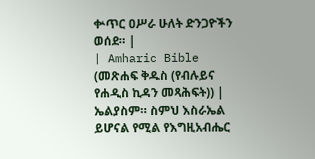ቍጥር ዐሥራ ሁለት ድንጋዮችን ወሰደ። |
| Amharic Bible (መጽሐፍ ቅዱስ (የብሉይና የሐዲስ ኪዳን መጻሕፍት)) | ኤልያስም። ስምህ እስራኤል ይሆናል የሚል የእግዚአብሔር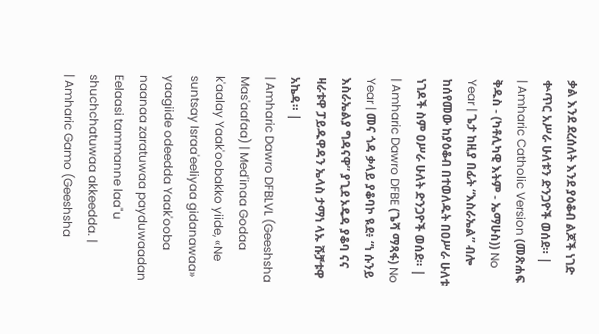ቃል እንደ ደረሰለት እንደ ያዕቆብ ልጆች ነገድ ቍጥር አሥራ ሁለቱን ድንጋዮች ወሰደ። |
| Amharic Catholic Version (መጽሐፍ ቅዱስ - (ካቶሊካዊ እትም - ኤማሁስ)) No Year | ጌታ ከዚያ በፊት “እስራኤል” ብሎ ከሰየመው ከያዕቆብ በተወለዱት በዐሥራ ሁለቱ ነገዶች ስም ዐሥራ ሁለት ድንጋዮች ወሰደ። |
| Amharic Dawro DFBE (ጌሻ ማጻፋ) No Year | መና ጎዳ ቃላይ ያቆባኮ ዪደ፥ “ነ ሱንይ እስራኤልያ ግዳናዋ” ያጊደ ኦዴዳ ያቆባ ናና ዛራቱዋ ፓይዱዋዳን ኤላስ ታማነ ላኡ ሹቻቱዋ አኬዳ። |
| Amharic Dawro DFBLVL (Geeshsha Mas'aafaa) | Med'inaa Godaa k'aalay Yaak'oobakko yiide, «Ne suntsay Israa'eeliyaa gidanawaa» yaagiide odeedda Yaak'ooba naanaa zaratuwaa payduwaadan Eelaasi tammanne laa"u shuchchatuwaa akkeedda. |
| Amharic Gamo (Geeshsha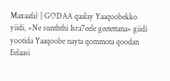Maxaafa) | GODAA qaalay Yaaqoobekko yiidi, «Ne sunththi Isra7eele geetettana» giidi yootida Yaaqoobe nayta qommota qoodan Eelaasi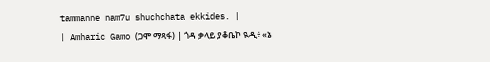tammanne nam7u shuchchata ekkides. |
| Amharic Gamo (ጋሞ ማጻፋ) | ጎዳ ቃላይ ያቆቤኮ ዪዲ፥ «ኔ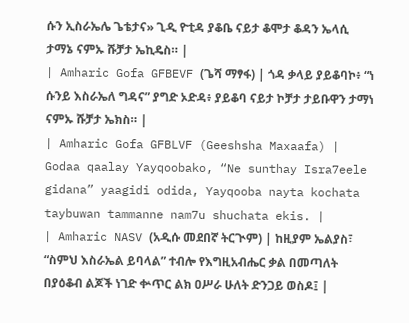ሱን ኢስራኤሌ ጌቴታና» ጊዲ ዮቲዳ ያቆቤ ናይታ ቆሞታ ቆዳን ኤላሲ ታማኔ ናምኡ ሹቻታ ኤኪዴስ። |
| Amharic Gofa GFBEVF (ጌሻ ማፃፋ) | ጎዳ ቃላይ ያይቆባኮ፥ “ነ ሱንይ እስራኤለ ግዳና” ያግድ ኦድዳ፥ ያይቆባ ናይታ ኮቻታ ታይቡዋን ታማነ ናምኡ ሹቻታ ኤክስ። |
| Amharic Gofa GFBLVF (Geeshsha Maxaafa) | Godaa qaalay Yayqoobako, “Ne sunthay Isra7eele gidana” yaagidi odida, Yayqooba nayta kochata taybuwan tammanne nam7u shuchata ekis. |
| Amharic NASV (አዲሱ መደበኛ ትርጒም) | ከዚያም ኤልያስ፣ “ስምህ እስራኤል ይባላል” ተብሎ የእግዚአብሔር ቃል በመጣለት በያዕቆብ ልጆች ነገድ ቍጥር ልክ ዐሥራ ሁለት ድንጋይ ወስዶ፤ |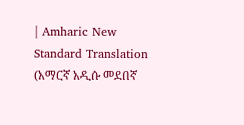| Amharic New Standard Translation (አማርኛ አዲሱ መደበኛ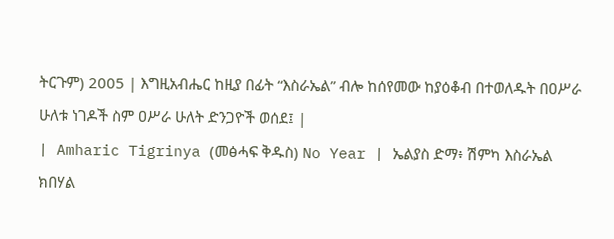ትርጉም) 2005 | እግዚአብሔር ከዚያ በፊት “እስራኤል” ብሎ ከሰየመው ከያዕቆብ በተወለዱት በዐሥራ ሁለቱ ነገዶች ስም ዐሥራ ሁለት ድንጋዮች ወሰደ፤ |
| Amharic Tigrinya (መፅሓፍ ቅዱስ) No Year | ኤልያስ ድማ፥ ሽምካ እስራኤል ክበሃል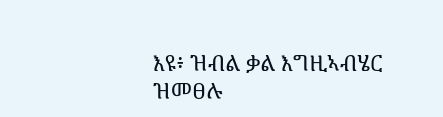እዩ፥ ዝብል ቃል እግዚኣብሄር ዝመፀሉ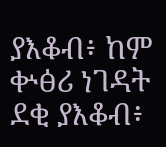ያእቆብ፥ ከም ቍፅሪ ነገዳት ደቂ ያእቆብ፥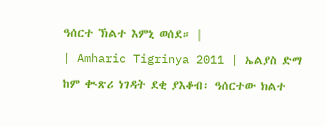ዓሰርተ ኽልተ እምኒ ወሰደ። |
| Amharic Tigrinya 2011 | ኤልያስ ድማ ከም ቊጽሪ ነገዳት ደቂ ያእቆብ፡ ዓሰርተው ክልተ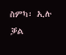ስምካ፡ ኢሉ ቓል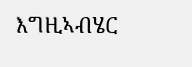እግዚኣብሄር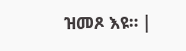ዝመጾ እዩ። |